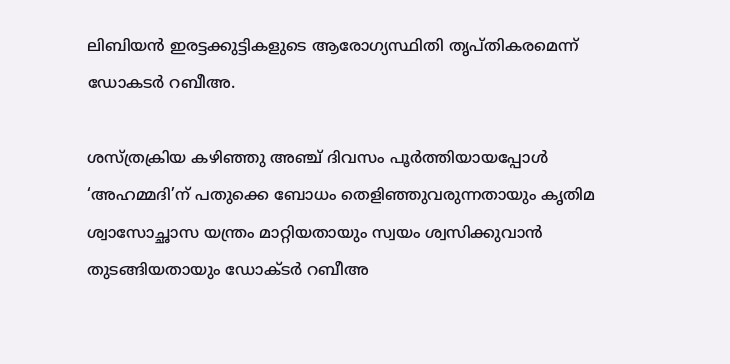ലിബിയന്‍ ഇരട്ടക്കുട്ടികളുടെ ആരോഗ്യസ്ഥിതി തൃപ്തികരമെന്ന് ഡോകടര്‍ റബീഅ.

ശസ്ത്രക്രിയ കഴിഞ്ഞു അഞ്ച് ദിവസം പൂര്‍ത്തിയായപ്പോള്‍ ‘അഹമ്മദി’ന് പതുക്കെ ബോധം തെളിഞ്ഞുവരുന്നതായും കൃതിമ ശ്വാസോച്ഛാസ യന്ത്രം മാറ്റിയതായും സ്വയം ശ്വസിക്കുവാന്‍ തുടങ്ങിയതായും ഡോക്ടര്‍ റബീഅ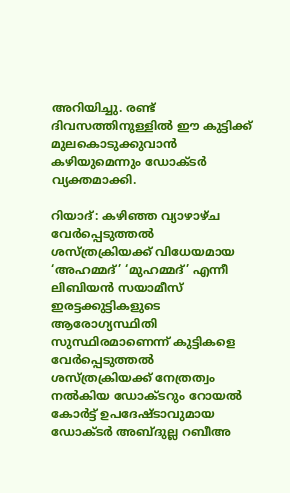അറിയിച്ചു. രണ്ട് ദിവസത്തിനുള്ളില്‍ ഈ കുട്ടിക്ക് മുലകൊടുക്കുവാന്‍ കഴിയുമെന്നും ഡോക്ടര്‍ വ്യക്തമാക്കി.

റിയാദ്: കഴിഞ്ഞ വ്യാഴാഴ്ച വേര്‍പ്പെടുത്തല്‍ ശസ്ത്രക്രിയക്ക് വിധേയമായ ‘അഹമ്മദ്’ ‘മുഹമ്മദ്’ എന്നീ ലിബിയന്‍ സയാമീസ് ഇരട്ടക്കുട്ടികളുടെ ആരോഗ്യസ്ഥിതി സുസ്ഥിരമാണെന്ന് കുട്ടികളെ വേര്‍പ്പെടുത്തല്‍ ശസ്ത്രക്രിയക്ക് നേത്രത്വം നല്‍കിയ ഡോക്ടറും റോയല്‍ കോര്‍ട്ട് ഉപദേഷ്ടാവുമായ ഡോക്ടര്‍ അബ്ദുല്ല റബീഅ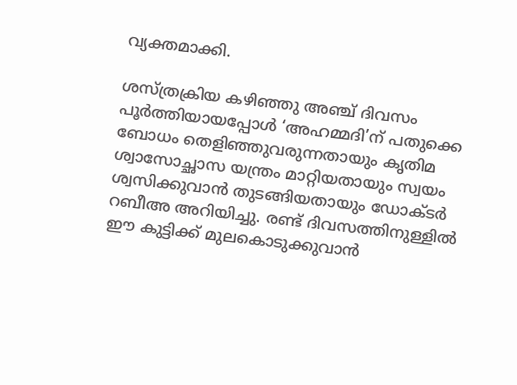വ്യക്തമാക്കി.

ശസ്ത്രക്രിയ കഴിഞ്ഞു അഞ്ച് ദിവസം പൂര്‍ത്തിയായപ്പോള്‍ ‘അഹമ്മദി’ന് പതുക്കെ ബോധം തെളിഞ്ഞുവരുന്നതായും കൃതിമ ശ്വാസോച്ഛാസ യന്ത്രം മാറ്റിയതായും സ്വയം ശ്വസിക്കുവാന്‍ തുടങ്ങിയതായും ഡോക്ടര്‍ റബീഅ അറിയിച്ചു. രണ്ട് ദിവസത്തിനുള്ളില്‍ ഈ കുട്ടിക്ക് മുലകൊടുക്കുവാന്‍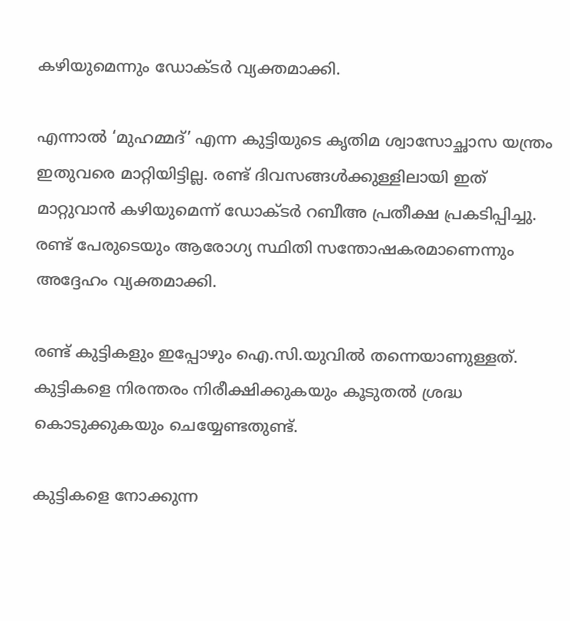കഴിയുമെന്നും ഡോക്ടര്‍ വ്യക്തമാക്കി.

എന്നാല്‍ ‘മുഹമ്മദ്’ എന്ന കുട്ടിയുടെ കൃതിമ ശ്വാസോച്ഛാസ യന്ത്രം ഇതുവരെ മാറ്റിയിട്ടില്ല. രണ്ട് ദിവസങ്ങള്‍ക്കുള്ളിലായി ഇത് മാറ്റുവാന്‍ കഴിയുമെന്ന് ഡോക്ടര്‍ റബീഅ പ്രതീക്ഷ പ്രകടിപ്പിച്ചു. രണ്ട് പേരുടെയും ആരോഗ്യ സ്ഥിതി സന്തോഷകരമാണെന്നും അദ്ദേഹം വ്യക്തമാക്കി.

രണ്ട് കുട്ടികളും ഇപ്പോഴും ഐ.സി.യുവില്‍ തന്നെയാണുള്ളത്. കുട്ടികളെ നിരന്തരം നിരീക്ഷിക്കുകയും കൂടുതല്‍ ശ്രദ്ധ കൊടുക്കുകയും ചെയ്യേണ്ടതുണ്ട്.

കുട്ടികളെ നോക്കുന്ന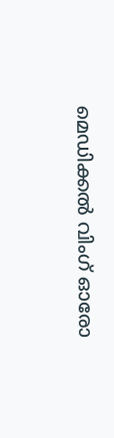മെഡിക്കല്‍ വിംഗ് ഓരോ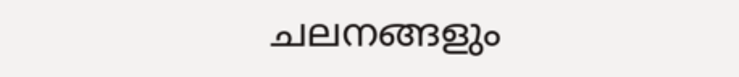ചലനങ്ങളും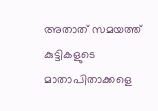അതാത് സമയത്ത് കുട്ടികളുടെ മാതാപിതാക്കളെ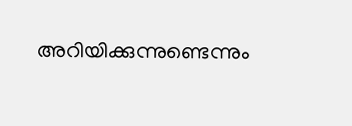അറിയിക്കുന്നുണ്ടെന്നും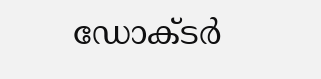ഡോക്ടര്‍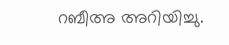റബീഅ അറിയിച്ചു.